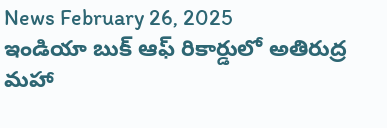News February 26, 2025
ఇండియా బుక్ ఆఫ్ రికార్డులో అతిరుద్ర మహా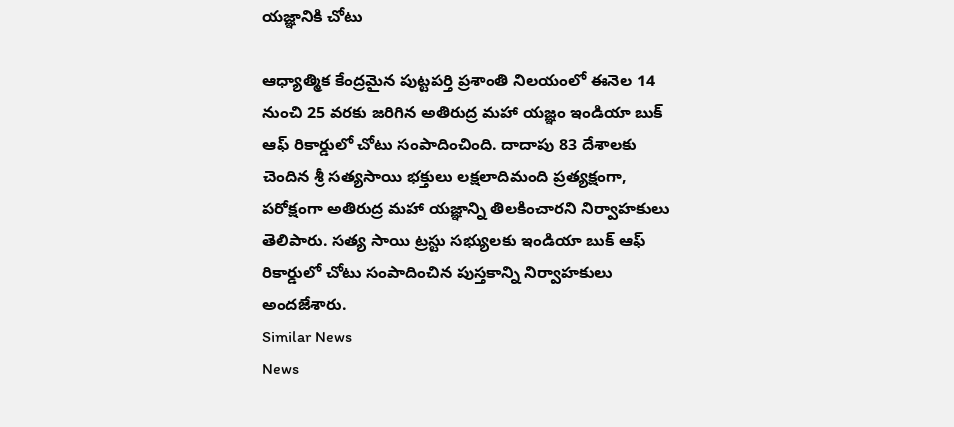యజ్ఞానికి చోటు

ఆధ్యాత్మిక కేంద్రమైన పుట్టపర్తి ప్రశాంతి నిలయంలో ఈనెల 14 నుంచి 25 వరకు జరిగిన అతిరుద్ర మహా యజ్ఞం ఇండియా బుక్ ఆఫ్ రికార్డులో చోటు సంపాదించింది. దాదాపు 83 దేశాలకు చెందిన శ్రీ సత్యసాయి భక్తులు లక్షలాదిమంది ప్రత్యక్షంగా, పరోక్షంగా అతిరుద్ర మహా యజ్ఞాన్ని తిలకించారని నిర్వాహకులు తెలిపారు. సత్య సాయి ట్రస్టు సభ్యులకు ఇండియా బుక్ ఆఫ్ రికార్డులో చోటు సంపాదించిన పుస్తకాన్ని నిర్వాహకులు అందజేశారు.
Similar News
News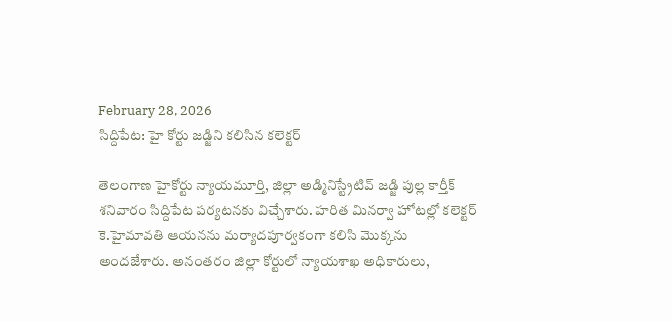February 28, 2026
సిద్దిపేట: హై కోర్టు జడ్జిని కలిసిన కలెక్టర్

తెలంగాణ హైకోర్టు న్యాయమూర్తి, జిల్లా అడ్మినిస్ట్రేటివ్ జడ్జి పుల్ల కార్తీక్ శనివారం సిద్దిపేట పర్యటనకు విచ్చేశారు. హరిత మినర్వా హోటల్లో కలెక్టర్ కె.హైమావతి ఆయనను మర్యాదపూర్వకంగా కలిసి మొక్కను అందజేశారు. అనంతరం జిల్లా కోర్టులో న్యాయశాఖ అధికారులు,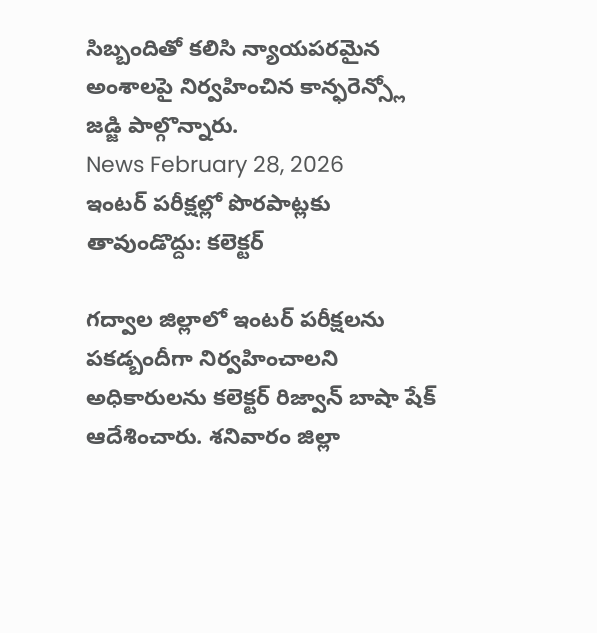సిబ్బందితో కలిసి న్యాయపరమైన అంశాలపై నిర్వహించిన కాన్ఫరెన్స్లో జడ్జి పాల్గొన్నారు.
News February 28, 2026
ఇంటర్ పరీక్షల్లో పొరపాట్లకు తావుండొద్దు: కలెక్టర్

గద్వాల జిల్లాలో ఇంటర్ పరీక్షలను పకడ్బందీగా నిర్వహించాలని అధికారులను కలెక్టర్ రిజ్వాన్ బాషా షేక్ ఆదేశించారు. శనివారం జిల్లా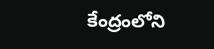కేంద్రంలోని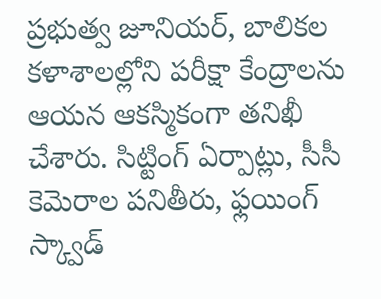ప్రభుత్వ జూనియర్, బాలికల కళాశాలల్లోని పరీక్షా కేంద్రాలను ఆయన ఆకస్మికంగా తనిఖీ చేశారు. సిట్టింగ్ ఏర్పాట్లు, సీసీ కెమెరాల పనితీరు, ఫ్లయింగ్ స్క్వాడ్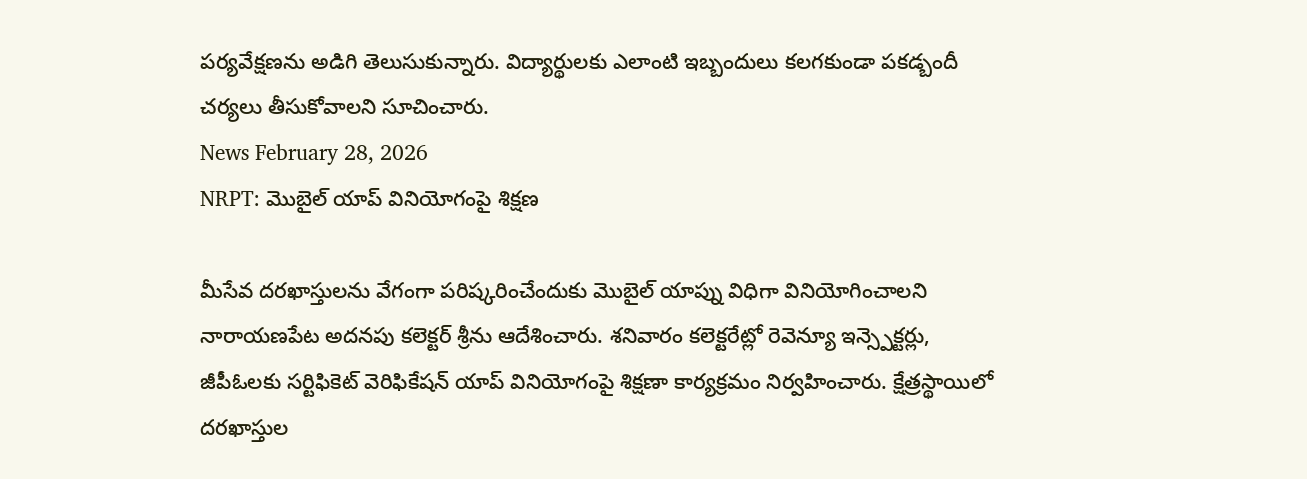పర్యవేక్షణను అడిగి తెలుసుకున్నారు. విద్యార్థులకు ఎలాంటి ఇబ్బందులు కలగకుండా పకడ్బందీ చర్యలు తీసుకోవాలని సూచించారు.
News February 28, 2026
NRPT: మొబైల్ యాప్ వినియోగంపై శిక్షణ

మీసేవ దరఖాస్తులను వేగంగా పరిష్కరించేందుకు మొబైల్ యాప్ను విధిగా వినియోగించాలని నారాయణపేట అదనపు కలెక్టర్ శ్రీను ఆదేశించారు. శనివారం కలెక్టరేట్లో రెవెన్యూ ఇన్స్పెక్టర్లు, జీపీఓలకు సర్టిఫికెట్ వెరిఫికేషన్ యాప్ వినియోగంపై శిక్షణా కార్యక్రమం నిర్వహించారు. క్షేత్రస్థాయిలో దరఖాస్తుల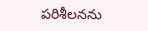పరిశీలనను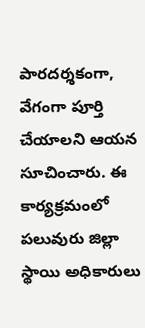పారదర్శకంగా, వేగంగా పూర్తి చేయాలని ఆయన సూచించారు. ఈ కార్యక్రమంలో పలువురు జిల్లా స్థాయి అధికారులు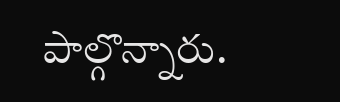పాల్గొన్నారు.